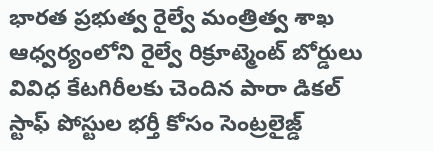భారత ప్రభుత్వ రైల్వే మంత్రిత్వ శాఖ ఆధ్వర్యంలోని రైల్వే రిక్రూట్మెంట్ బోర్డులు వివిధ కేటగిరీలకు చెందిన పారా డికల్ స్టాఫ్ పోస్టుల భర్తీ కోసం సెంట్రలైజ్డ్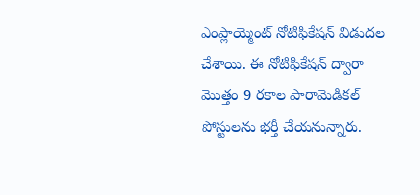ఎంప్లాయ్మెంట్ నోటిఫికేషన్ విడుదల చేశాయి. ఈ నోటిఫికేషన్ ద్వారా మొత్తం 9 రకాల పారామెడికల్ పోస్టులను భర్తీ చేయనున్నారు.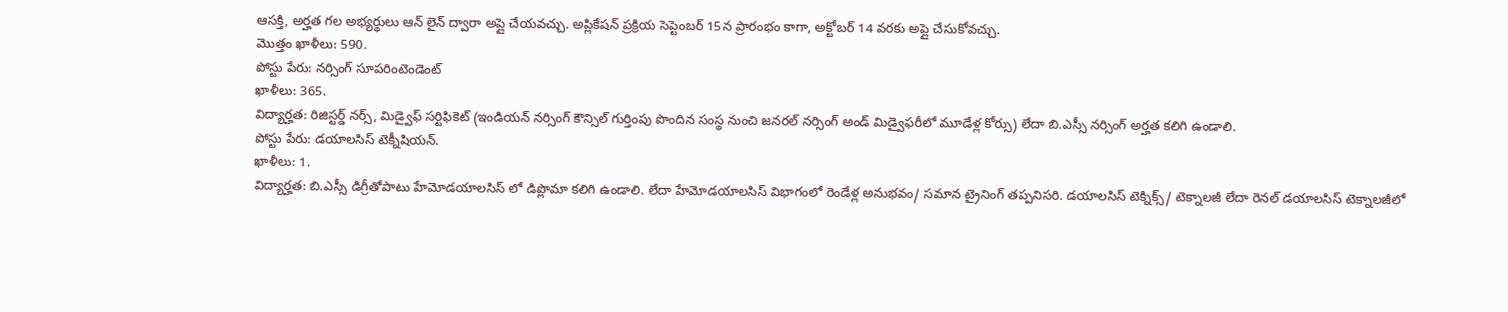ఆసక్తి, అర్హత గల అభ్యర్థులు ఆన్ లైన్ ద్వారా అప్లై చేయవచ్చు. అప్లికేషన్ ప్రక్రియ సెప్టెంబర్ 15న ప్రారంభం కాగా, అక్టోబర్ 14 వరకు అప్లై చేసుకోవచ్చు.
మొత్తం ఖాళీలు: 590.
పోస్టు పేరు: నర్సింగ్ సూపరింటెండెంట్
ఖాళీలు: 365.
విద్యార్హత: రిజిస్టర్డ్ నర్స్, మిడ్వైఫ్ సర్టిఫికెట్ (ఇండియన్ నర్సింగ్ కౌన్సిల్ గుర్తింపు పొందిన సంస్థ నుంచి జనరల్ నర్సింగ్ అండ్ మిడ్వైఫరీలో మూడేళ్ల కోర్సు) లేదా బి.ఎస్సీ నర్సింగ్ అర్హత కలిగి ఉండాలి.
పోస్టు పేరు: డయాలసిస్ టెక్నీషియన్.
ఖాళీలు: 1.
విద్యార్హత: బి.ఎస్సీ డిగ్రీతోపాటు హేమోడయాలసిస్ లో డిప్లొమా కలిగి ఉండాలి. లేదా హేమోడయాలసిస్ విభాగంలో రెండేళ్ల అనుభవం/ సమాన ట్రైనింగ్ తప్పనిసరి. డయాలసిస్ టెక్నిక్స్/ టెక్నాలజీ లేదా రెనల్ డయాలసిస్ టెక్నాలజీలో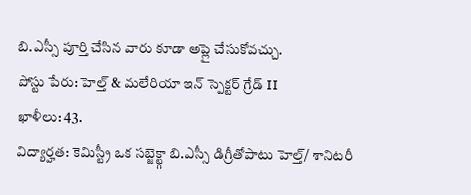బి.ఎస్సీ పూర్తి చేసిన వారు కూడా అప్లై చేసుకోవచ్చు.
పోస్టు పేరు: హెల్త్ & మలేరియా ఇన్ స్పెక్టర్ గ్రేడ్ II
ఖాళీలు: 43.
విద్యార్హత: కెమిస్ట్రీ ఒక సబ్జెక్ట్గా బి.ఎస్సీ డిగ్రీతోపాటు హెల్త్/ శానిటరీ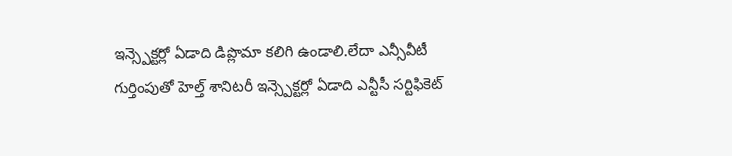ఇన్స్పెక్టర్లో ఏడాది డిప్లొమా కలిగి ఉండాలి.లేదా ఎన్సీవీటీ గుర్తింపుతో హెల్త్ శానిటరీ ఇన్స్పెక్టర్లో ఏడాది ఎన్టీసీ సర్టిఫికెట్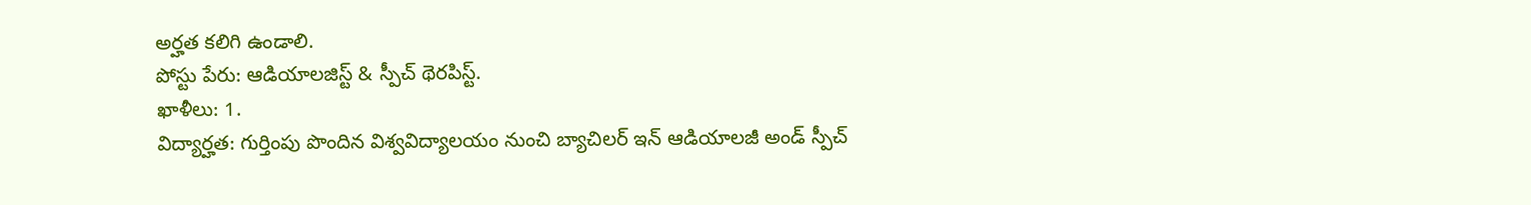అర్హత కలిగి ఉండాలి.
పోస్టు పేరు: ఆడియాలజిస్ట్ & స్పీచ్ థెరపిస్ట్.
ఖాళీలు: 1.
విద్యార్హత: గుర్తింపు పొందిన విశ్వవిద్యాలయం నుంచి బ్యాచిలర్ ఇన్ ఆడియాలజీ అండ్ స్పీచ్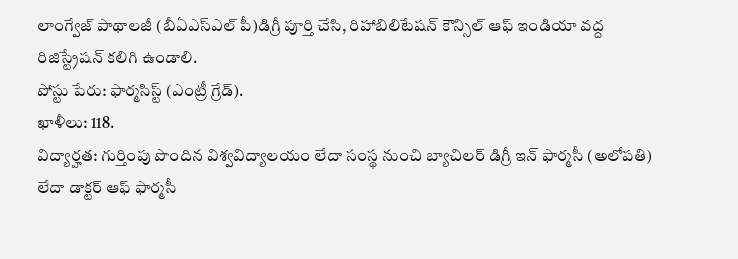లాంగ్వేజ్ పాథాలజీ (బీఏఎస్ఎల్ పీ)డిగ్రీ పూర్తి చేసి, రిహాబిలిటేషన్ కౌన్సిల్ ఆఫ్ ఇండియా వద్ద రిజిస్ట్రేషన్ కలిగి ఉండాలి.
పోస్టు పేరు: ఫార్మసిస్ట్ (ఎంట్రీ గ్రేడ్).
ఖాళీలు: 118.
విద్యార్హత: గుర్తింపు పొందిన విశ్వవిద్యాలయం లేదా సంస్థ నుంచి బ్యాచిలర్ డిగ్రీ ఇన్ ఫార్మసీ (అలోపతి) లేదా డాక్టర్ ఆఫ్ ఫార్మసీ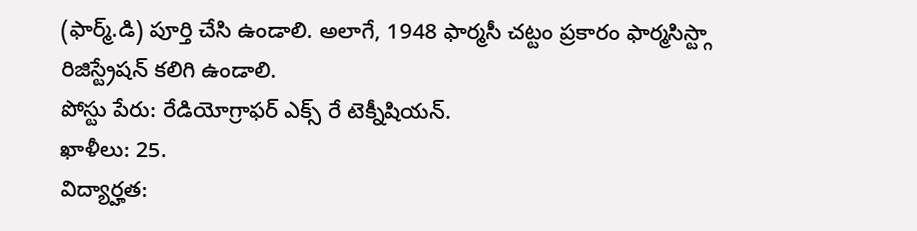(ఫార్మ్.డి) పూర్తి చేసి ఉండాలి. అలాగే, 1948 ఫార్మసీ చట్టం ప్రకారం ఫార్మసిస్ట్గా రిజిస్ట్రేషన్ కలిగి ఉండాలి.
పోస్టు పేరు: రేడియోగ్రాఫర్ ఎక్స్ రే టెక్నీషియన్.
ఖాళీలు: 25.
విద్యార్హత: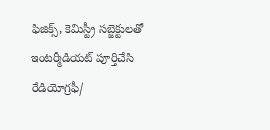ఫిజిక్స్, కెమిస్ట్రీ సబ్జెక్టులతో ఇంటర్మీడియట్ పూర్తిచేసి రేడియోగ్రఫీ/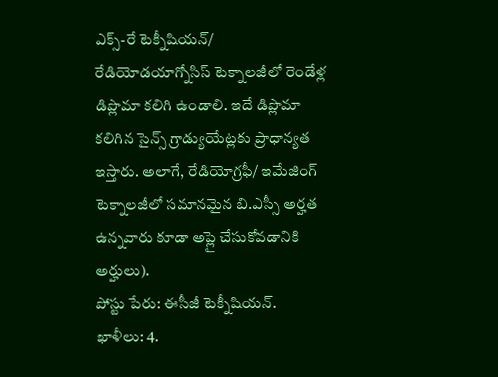ఎక్స్-రే టెక్నీషియన్/ రేడియోడయాగ్నోసిస్ టెక్నాలజీలో రెండేళ్ల డిప్లొమా కలిగి ఉండాలి. ఇదే డిప్లొమా కలిగిన సైన్స్ గ్రాడ్యుయేట్లకు ప్రాధాన్యత ఇస్తారు. అలాగే, రేడియోగ్రఫీ/ ఇమేజింగ్ టెక్నాలజీలో సమానమైన బి.ఎస్సీ అర్హత ఉన్నవారు కూడా అప్లై చేసుకోవడానికి అర్హులు).
పోస్టు పేరు: ఈసీజీ టెక్నీషియన్.
ఖాళీలు: 4.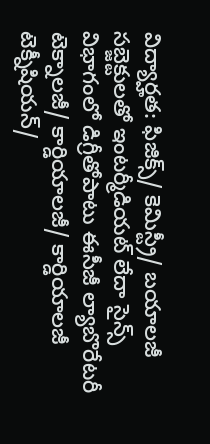విద్యార్హత: ఫిజిక్స్/ కెమిస్ట్రీ/ బయాలజీ సబ్జెక్టులతో ఇంటర్మీడియట్ లేదా సైన్స్ విభాగంలో డిగ్రీతోపాటు ఈసీజీ ల్యాబొరేటరీ టెక్నాలజీ/ కార్డియాలజీ/ కార్డియాలజీ టెక్నీషియన్/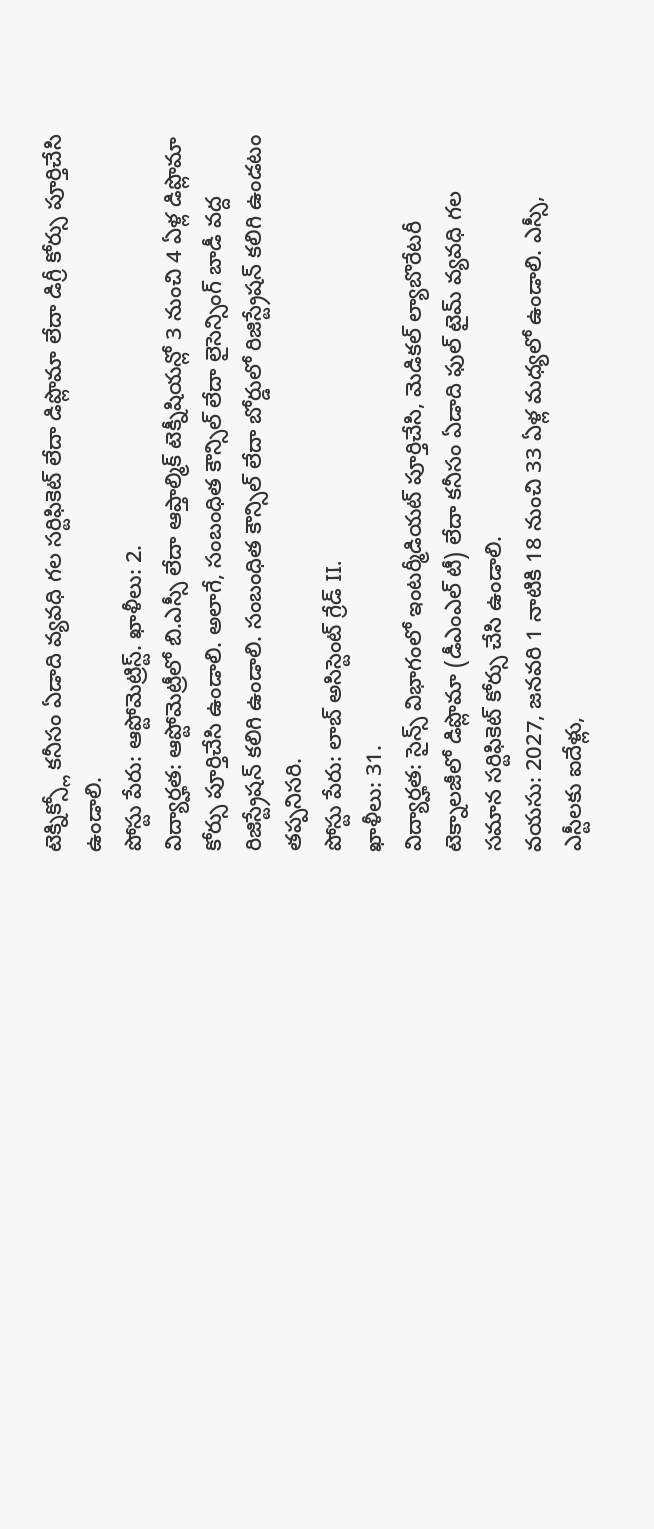టెక్నిక్స్లో కనీసం ఏడాది వ్యవధి గల సర్టిఫికెట్ లేదా డిప్లొమా లేదా డిగ్రీ కోర్సు పూర్తిచేసి ఉండాలి.
పోస్టు పేరు: ఆప్టోమెట్రిస్ట్. ఖాళీలు: 2.
విద్యార్హత: ఆప్టోమెట్రీలో బి.ఎస్సీ లేదా ఆప్తాల్మిక్ టెక్నీషియన్లో 3 నుంచి 4 ఏళ్ల డిప్లొమా కోర్సు పూర్తిచేసి ఉండాలి. అలాగే, సంబంధిత కౌన్సిల్ లేదా లైసెన్సింగ్ బాడీ వద్ద రిజిస్ట్రేషన్ కలిగి ఉండాలి. సంబంధిత కౌన్సిల్ లేదా బోర్డులో రిజిస్ట్రేషన్ కలిగి ఉండటం తప్పనిసరి.
పోస్టు పేరు: లాబ్ అసిస్టెంట్ గ్రేడ్ II.
ఖాళీలు: 31.
విద్యార్హత: సైన్స్ విభాగంలో ఇంటర్మీడియట్ పూర్తిచేసి, మెడికల్ ల్యాబొరేటరీ టెక్నాలజీలో డిప్లొమా (డీఎంఎల్ టీ) లేదా కనీసం ఏడాది ఫుల్ టైమ్ వ్యవధి గల సమాన సర్టిఫికెట్ కోర్సు చేసి ఉండాలి.
వయసు: 2027, జనవరి 1 నాటికి 18 నుంచి 33 ఏళ్ల మధ్యలో ఉండాలి. ఎస్సీ, ఎస్టీలకు ఐదేళ్లు,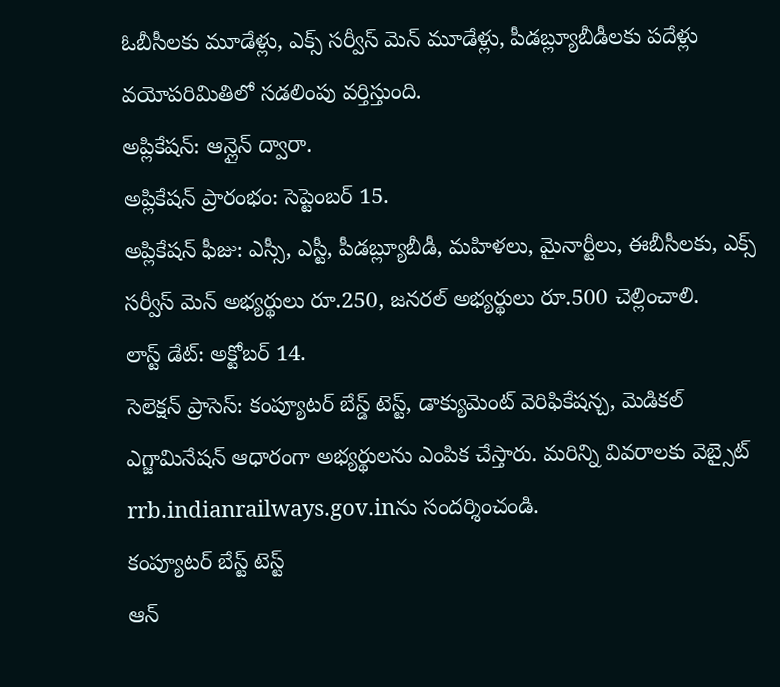ఓబీసీలకు మూడేళ్లు, ఎక్స్ సర్వీస్ మెన్ మూడేళ్లు, పీడబ్ల్యూబీడీలకు పదేళ్లు వయోపరిమితిలో సడలింపు వర్తిస్తుంది.
అప్లికేషన్: ఆన్లైన్ ద్వారా.
అప్లికేషన్ ప్రారంభం: సెప్టెంబర్ 15.
అప్లికేషన్ ఫీజు: ఎస్సీ, ఎస్టీ, పీడబ్ల్యూబీడీ, మహిళలు, మైనార్టీలు, ఈబీసీలకు, ఎక్స్ సర్వీస్ మెన్ అభ్యర్థులు రూ.250, జనరల్ అభ్యర్థులు రూ.500 చెల్లించాలి.
లాస్ట్ డేట్: అక్టోబర్ 14.
సెలెక్షన్ ప్రాసెస్: కంప్యూటర్ బేస్డ్ టెస్ట్, డాక్యుమెంట్ వెరిఫికేషన్చ, మెడికల్ ఎగ్జామినేషన్ ఆధారంగా అభ్యర్థులను ఎంపిక చేస్తారు. మరిన్ని వివరాలకు వెబ్సైట్ rrb.indianrailways.gov.inను సందర్శించండి.
కంప్యూటర్ బేస్ట్ టెస్ట్
ఆన్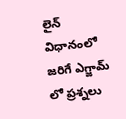లైన్ విధానంలో జరిగే ఎగ్జామ్ లో ప్రశ్నలు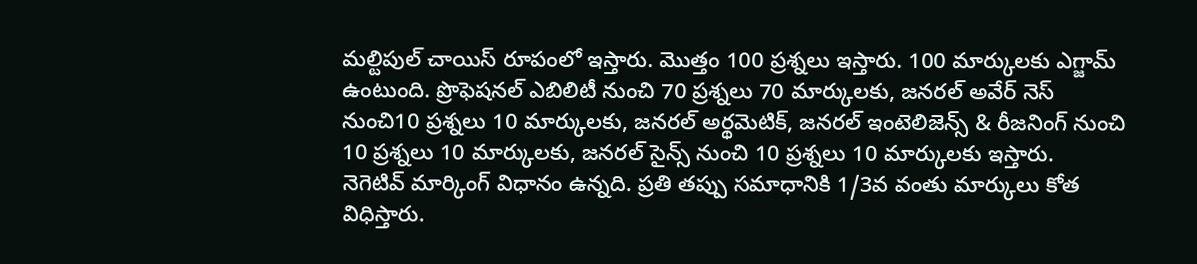మల్టిపుల్ చాయిస్ రూపంలో ఇస్తారు. మొత్తం 100 ప్రశ్నలు ఇస్తారు. 100 మార్కులకు ఎగ్జామ్ ఉంటుంది. ప్రొఫెషనల్ ఎబిలిటీ నుంచి 70 ప్రశ్నలు 70 మార్కులకు, జనరల్ అవేర్ నెస్ నుంచి10 ప్రశ్నలు 10 మార్కులకు, జనరల్ అర్థమెటిక్, జనరల్ ఇంటెలిజెన్స్ & రీజనింగ్ నుంచి 10 ప్రశ్నలు 10 మార్కులకు, జనరల్ సైన్స్ నుంచి 10 ప్రశ్నలు 10 మార్కులకు ఇస్తారు.
నెగెటివ్ మార్కింగ్ విధానం ఉన్నది. ప్రతి తప్పు సమాధానికి 1/3వ వంతు మార్కులు కోత విధిస్తారు.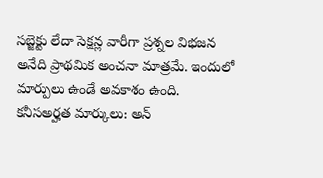సబ్జెక్టు లేదా సెక్షన్ల వారీగా ప్రశ్నల విభజన అనేది ప్రాథమిక అంచనా మాత్రమే. ఇందులో మార్పులు ఉండే అవకాశం ఉంది.
కనీసఅర్హత మార్కులు: అన్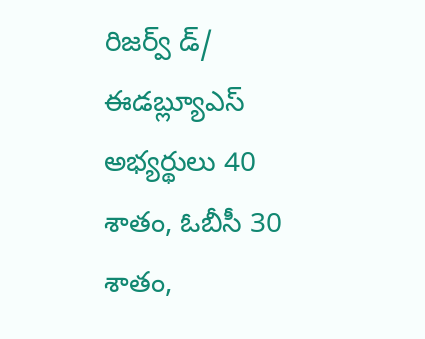రిజర్వ్ డ్/ ఈడబ్ల్యూఎస్ అభ్యర్థులు 40 శాతం, ఓబీసీ 30 శాతం,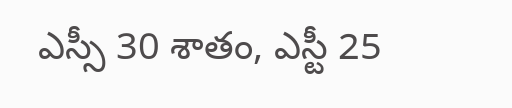ఎస్సీ 30 శాతం, ఎస్టీ 25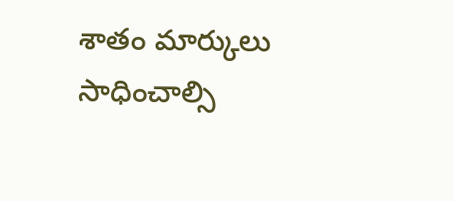శాతం మార్కులు సాధించాల్సి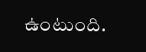ఉంటుంది.